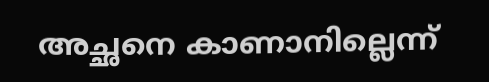അച്ഛനെ കാണാനില്ലെന്ന്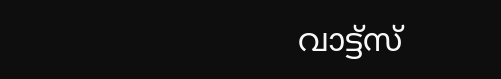വാട്ട്സ്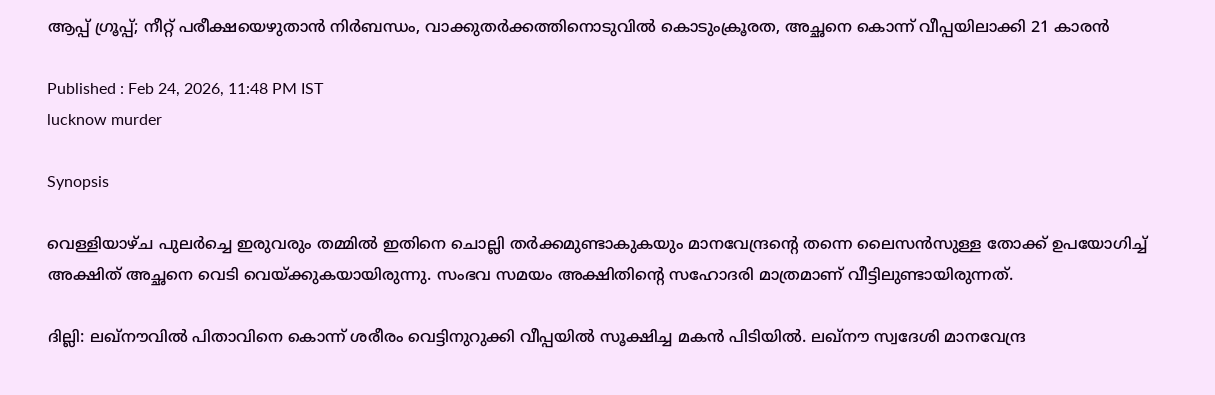ആപ്പ് ഗ്രൂപ്പ്; നീറ്റ് പരീക്ഷയെഴുതാൻ നിർബന്ധം, വാക്കുതർക്കത്തിനൊടുവിൽ കൊടുംക്രൂരത, അച്ഛനെ കൊന്ന് വീപ്പയിലാക്കി 21 കാരൻ

Published : Feb 24, 2026, 11:48 PM IST
lucknow murder

Synopsis

വെള്ളിയാഴ്ച പുലർച്ചെ ഇരുവരും തമ്മിൽ ഇതിനെ ചൊല്ലി തർക്കമുണ്ടാകുകയും മാനവേന്ദ്രന്റെ തന്നെ ലൈസൻസുള്ള തോക്ക് ഉപയോഗിച്ച് അക്ഷിത് അച്ഛനെ വെടി വെയ്ക്കുകയായിരുന്നു. സംഭവ സമയം അക്ഷിതിന്റെ സഹോദരി മാത്രമാണ് വീട്ടിലുണ്ടായിരുന്നത്.

ദില്ലി: ലഖ്നൗവിൽ പിതാവിനെ കൊന്ന് ശരീരം വെട്ടിനുറുക്കി വീപ്പയിൽ സൂക്ഷിച്ച മകൻ പിടിയിൽ. ലഖ്നൗ സ്വദേശി മാനവേന്ദ്ര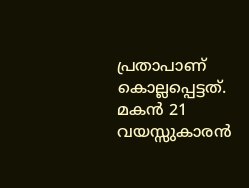പ്രതാപാണ് കൊല്ലപ്പെട്ടത്. മകൻ 21 വയസ്സുകാരൻ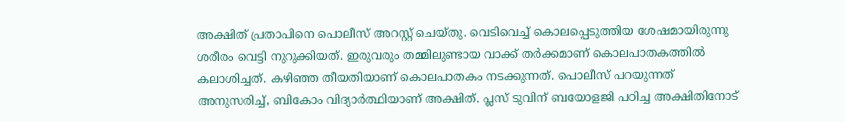അക്ഷിത് പ്രതാപിനെ പൊലീസ് അറസ്റ്റ് ചെയ്തു. വെടിവെച്ച് കൊലപ്പെടുത്തിയ ശേഷമായിരുന്നു ശരീരം വെട്ടി നുറുക്കിയത്. ഇരുവരും തമ്മിലുണ്ടായ വാക്ക് തർക്കമാണ് കൊലപാതകത്തിൽ കലാശിച്ചത്. കഴിഞ്ഞ തീയതിയാണ് കൊലപാതകം നടക്കുന്നത്. പൊലീസ് പറയുന്നത് അനുസരിച്ച്, ബികോം വിദ്യാർത്ഥിയാണ് അക്ഷിത്. പ്ലസ് ടുവിന് ബയോളജി പഠിച്ച അക്ഷിതിനോട്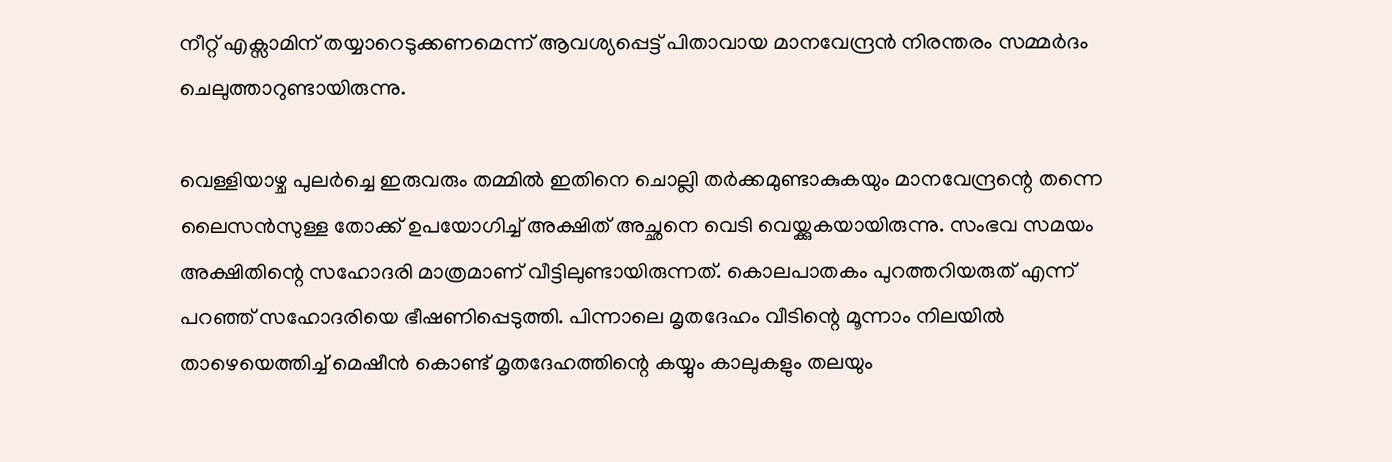നീറ്റ് എക്സാമിന് തയ്യാറെടുക്കണമെന്ന് ആവശ്യപ്പെട്ട് പിതാവായ മാനവേന്ദ്രൻ നിരന്തരം സമ്മർദം ചെലുത്താറുണ്ടായിരുന്നു.

വെള്ളിയാഴ്ച പുലർച്ചെ ഇരുവരും തമ്മിൽ ഇതിനെ ചൊല്ലി തർക്കമുണ്ടാകുകയും മാനവേന്ദ്രന്റെ തന്നെ ലൈസൻസുള്ള തോക്ക് ഉപയോഗിച്ച് അക്ഷിത് അച്ഛനെ വെടി വെയ്ക്കുകയായിരുന്നു. സംഭവ സമയം അക്ഷിതിന്റെ സഹോദരി മാത്രമാണ് വീട്ടിലുണ്ടായിരുന്നത്. കൊലപാതകം പുറത്തറിയരുത് എന്ന് പറഞ്ഞ് സഹോദരിയെ ഭീഷണിപ്പെടുത്തി. പിന്നാലെ മൃതദേഹം വീടിന്റെ മൂന്നാം നിലയിൽ താഴെയെത്തിച്ച് മെഷീൻ കൊണ്ട് മൃതദേഹത്തിന്റെ കയ്യും കാലുകളും തലയും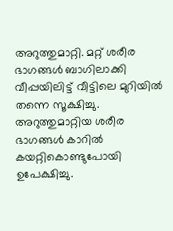അറുത്തുമാറ്റി. മറ്റ് ശരീര ഭാഗങ്ങൾ ബാഗിലാക്കി വീപ്പയിലിട്ട് വീട്ടിലെ മുറിയിൽ തന്നെ സൂക്ഷിച്ചു. അറുത്തുമാറ്റിയ ശരീര ഭാഗങ്ങൾ കാറിൽ കയറ്റികൊണ്ടുപോയി ഉപേക്ഷിച്ചു.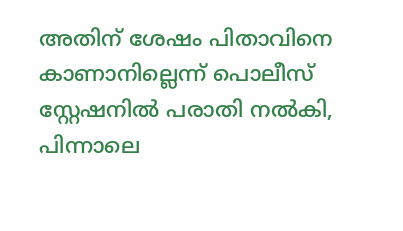അതിന് ശേഷം പിതാവിനെ കാണാനില്ലെന്ന് പൊലീസ് സ്റ്റേഷനിൽ പരാതി നൽകി, പിന്നാലെ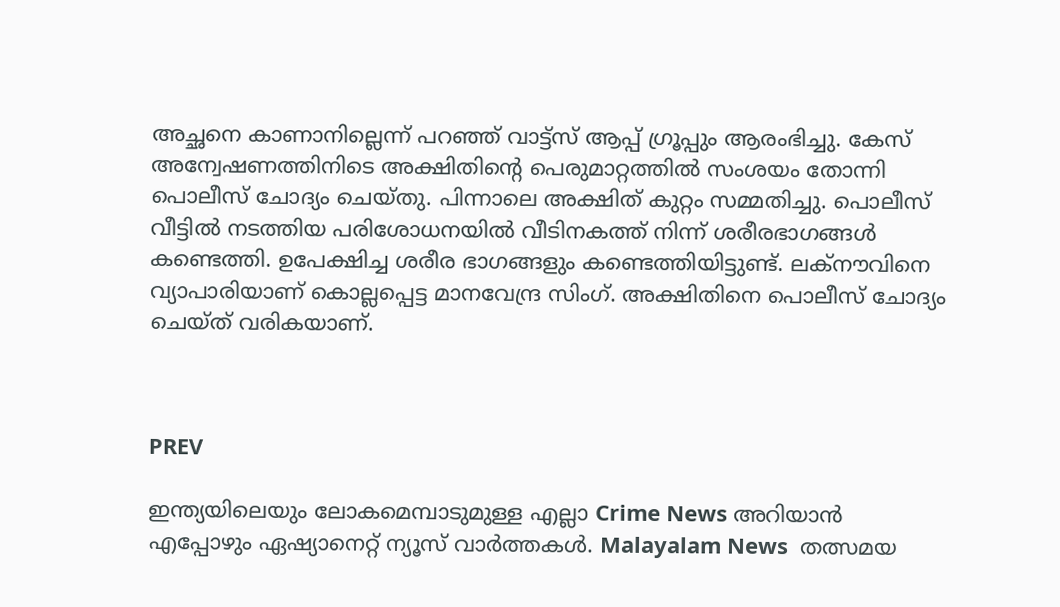അച്ഛനെ കാണാനില്ലെന്ന് പറഞ്ഞ് വാട്ട്സ് ആപ്പ് ഗ്രൂപ്പും ആരംഭിച്ചു. കേസ് അന്വേഷണത്തിനിടെ അക്ഷിതിന്റെ പെരുമാറ്റത്തിൽ സംശയം തോന്നി പൊലീസ് ചോദ്യം ചെയ്തു. പിന്നാലെ അക്ഷിത് കുറ്റം സമ്മതിച്ചു. പൊലീസ് വീട്ടിൽ നടത്തിയ പരിശോധനയിൽ വീടിനകത്ത് നിന്ന് ശരീരഭാഗങ്ങൾ കണ്ടെത്തി. ഉപേക്ഷിച്ച ശരീര ഭാഗങ്ങളും കണ്ടെത്തിയിട്ടുണ്ട്. ലക്നൗവിനെ വ്യാപാരിയാണ് കൊല്ലപ്പെട്ട മാനവേന്ദ്ര സിംഗ്. അക്ഷിതിനെ പൊലീസ് ചോദ്യം ചെയ്ത് വരികയാണ്.



PREV

ഇന്ത്യയിലെയും ലോകമെമ്പാടുമുള്ള എല്ലാ Crime News അറിയാൻ എപ്പോഴും ഏഷ്യാനെറ്റ് ന്യൂസ് വാർത്തകൾ. Malayalam News  തത്സമയ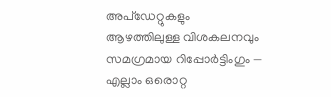അപ്‌ഡേറ്റുകളും ആഴത്തിലുള്ള വിശകലനവും സമഗ്രമായ റിപ്പോർട്ടിംഗും — എല്ലാം ഒരൊറ്റ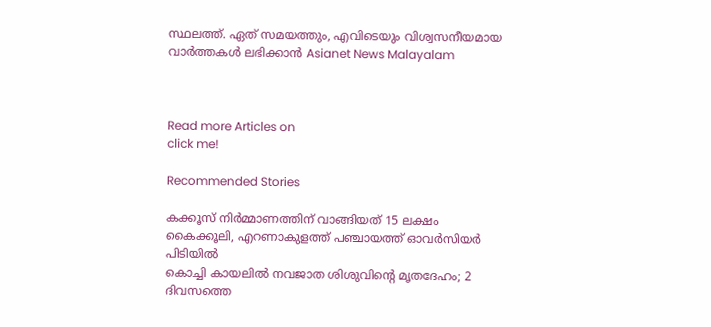സ്ഥലത്ത്. ഏത് സമയത്തും, എവിടെയും വിശ്വസനീയമായ വാർത്തകൾ ലഭിക്കാൻ Asianet News Malayalam



Read more Articles on
click me!

Recommended Stories

കക്കൂസ് നിർമ്മാണത്തിന് വാങ്ങിയത് 15 ലക്ഷം കൈക്കൂലി, എറണാകുളത്ത് പഞ്ചായത്ത് ഓവർസിയർ പിടിയിൽ
കൊച്ചി കായലിൽ നവജാത ശിശുവിന്റെ മൃതദേഹം; 2 ദിവസത്തെ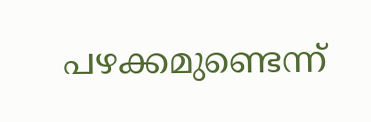പഴക്കമുണ്ടെന്ന്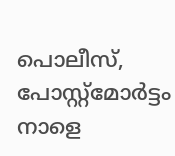പൊലീസ്, പോസ്റ്റ്മോർട്ടം നാളെ